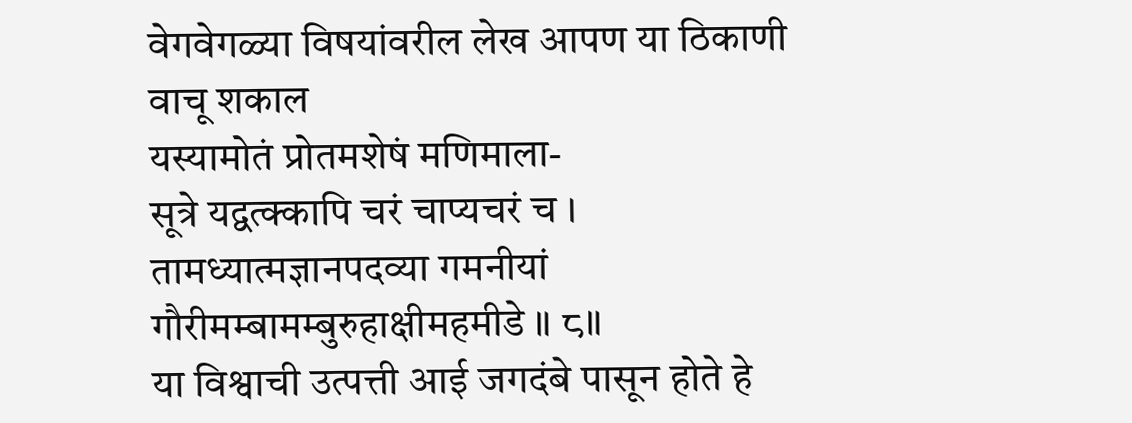वेगवेगळ्या विषयांवरील लेख आपण या ठिकाणी वाचू शकाल
यस्यामोतं प्रोतमशेषं मणिमाला-
सूत्रे यद्वत्क्कापि चरं चाप्यचरं च ।
तामध्यात्मज्ञानपदव्या गमनीयां
गौरीमम्बामम्बुरुहाक्षीमहमीडे ॥ ८॥
या विश्वाची उत्पत्ती आई जगदंबे पासून होते हे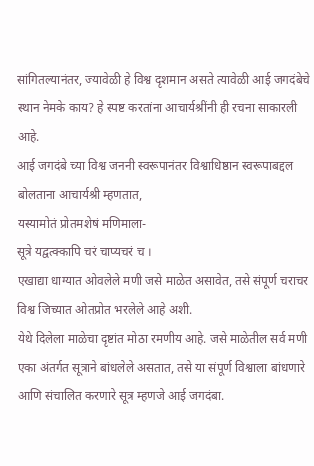सांगितल्यानंतर, ज्यावेळी हे विश्व दृशमान असते त्यावेळी आई जगदंबेचे स्थान नेमके काय? हे स्पष्ट करतांना आचार्यश्रींनी ही रचना साकारली आहे.
आई जगदंबे च्या विश्व जननी स्वरूपानंतर विश्वाधिष्ठान स्वरूपाबद्दल बोलताना आचार्यश्री म्हणतात,
यस्यामोतं प्रोतमशेषं मणिमाला-
सूत्रे यद्वत्क्कापि चरं चाप्यचरं च ।
एखाद्या धाग्यात ओवलेले मणी जसे माळेत असावेत, तसे संपूर्ण चराचर विश्व जिच्यात ओतप्रोत भरलेले आहे अशी.
येथे दिलेला माळेचा दृष्टांत मोठा रमणीय आहे. जसे माळेतील सर्व मणी एका अंतर्गत सूत्राने बांधलेले असतात, तसे या संपूर्ण विश्वाला बांधणारे आणि संचालित करणारे सूत्र म्हणजे आई जगदंबा.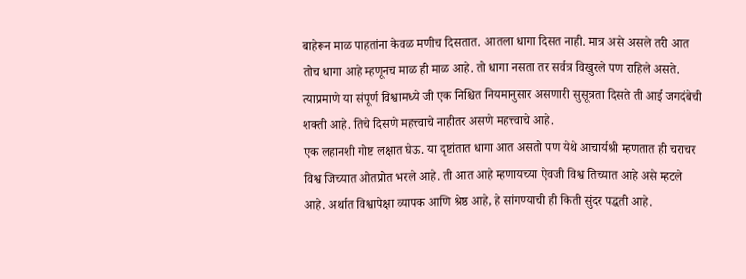बाहेरून माळ पाहतांना केवळ मणीच दिसतात. आतला धागा दिसत नाही. मात्र असे असले तरी आत तोच धागा आहे म्हणूनच माळ ही माळ आहे. तो धागा नसता तर सर्वत्र विखुरले पण राहिले असते. त्याप्रमाणे या संपूर्ण विश्वामध्ये जी एक निश्चित नियमानुसार असणारी सुसूत्रता दिसते ती आई जगदंबेची शक्ती आहे. तिचे दिसणे महत्त्वाचे नाहीतर असणे महत्त्वाचे आहे.
एक लहानशी गोष्ट लक्षात घेऊ. या दृष्टांतात धागा आत असतो पण येथे आचार्यश्री म्हणतात ही चराचर विश्व जिच्यात ओतप्रोत भरले आहे. ती आत आहे म्हणायच्या ऐवजी विश्व तिच्यात आहे असे म्हटले आहे. अर्थात विश्वापेक्षा व्यापक आणि श्रेष्ठ आहे, हे सांगण्याची ही किती सुंदर पद्धती आहे.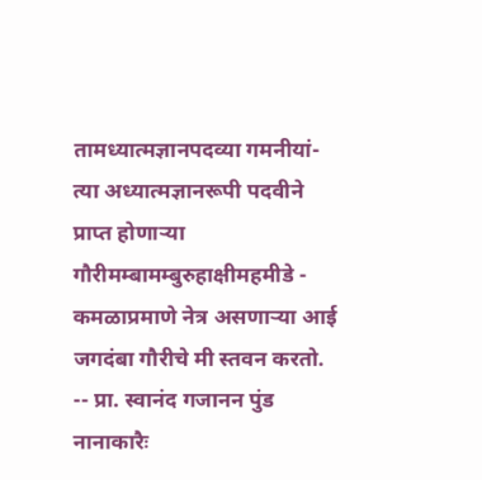तामध्यात्मज्ञानपदव्या गमनीयां- त्या अध्यात्मज्ञानरूपी पदवीने प्राप्त होणाऱ्या
गौरीमम्बामम्बुरुहाक्षीमहमीडे - कमळाप्रमाणे नेत्र असणाऱ्या आई जगदंबा गौरीचे मी स्तवन करतो.
-- प्रा. स्वानंद गजानन पुंड
नानाकारैः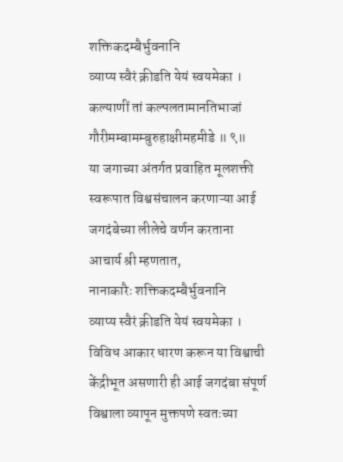शक्तिकदम्बैर्भुवनानि
व्याप्य स्वैरं क्रीडति येयं स्वयमेका ।
कल्याणीं तां कल्पलतामानतिभाजां
गौरीमम्बामम्बुरुहाक्षीमहमीडे ॥ ९॥
या जगाच्या अंतर्गत प्रवाहित मूलशक्ती स्वरूपात विश्वसंचालन करणाऱ्या आई जगदंबेच्या लीलेचे वर्णन करताना आचार्य श्री म्हणतात,
नानाकारैः शक्तिकदम्बैर्भुवनानि
व्याप्य स्वैरं क्रीडति येयं स्वयमेका ।
विविध आकार धारण करून या विश्वाची केंद्रीभूत असणारी ही आई जगदंबा संपूर्ण विश्वाला व्यापून मुक्तपणे स्वतःच्या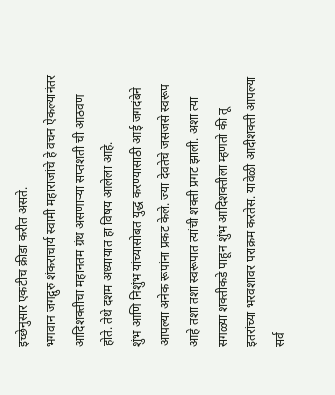इच्छेनुसार एकटीच क्रीडा करीत असते.
भगवान जगद्गुरु शंकराचार्य स्वामी महाराजांचे हे वचन ऐकल्यानंतर आदिशक्तीचा महानतम ग्रंथ असणाऱ्या सप्तशती ची आठवण होते. तेथे दशम अध्यायात हा विषय आलेला आहे.
शुंभ आणि निशुंभ यांच्यासोबत युद्ध करण्यासाठी आई जगदंबेने आपल्या अनेक रूपांना प्रकट केले. ज्या देवतेचे जसजसे स्वरूप आहे तशा तशा स्वरूपात त्यांची शक्ती प्रगट झाली. अशा त्या सगळ्या शक्तीकडे पाहून शुंभ आदिशक्तीला म्हणतो की तू इतरांच्या भरवशावर पराक्रम करतेस. यावेळी आदीशक्ती आपल्या सर्व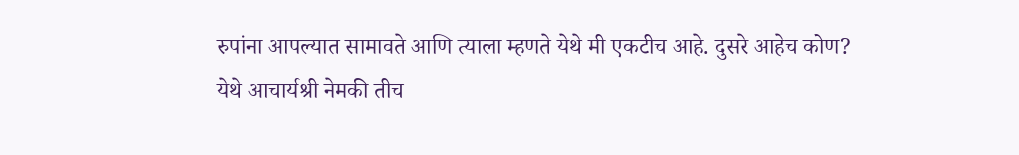रुपांना आपल्यात सामावते आणि त्याला म्हणते येथे मी एकटीच आहे. दुसरे आहेच कोण?
येथे आचार्यश्री नेमकी तीच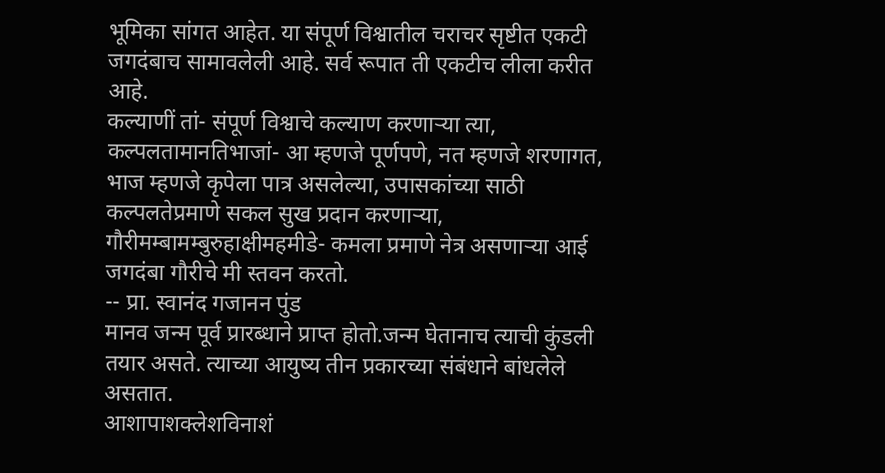भूमिका सांगत आहेत. या संपूर्ण विश्वातील चराचर सृष्टीत एकटी जगदंबाच सामावलेली आहे. सर्व रूपात ती एकटीच लीला करीत आहे.
कल्याणीं तां- संपूर्ण विश्वाचे कल्याण करणाऱ्या त्या, कल्पलतामानतिभाजां- आ म्हणजे पूर्णपणे, नत म्हणजे शरणागत, भाज म्हणजे कृपेला पात्र असलेल्या, उपासकांच्या साठी कल्पलतेप्रमाणे सकल सुख प्रदान करणाऱ्या,
गौरीमम्बामम्बुरुहाक्षीमहमीडे- कमला प्रमाणे नेत्र असणाऱ्या आई जगदंबा गौरीचे मी स्तवन करतो.
-- प्रा. स्वानंद गजानन पुंड
मानव जन्म पूर्व प्रारब्धाने प्राप्त होतो.जन्म घेतानाच त्याची कुंडली तयार असते. त्याच्या आयुष्य तीन प्रकारच्या संबंधाने बांधलेले असतात.
आशापाशक्लेशविनाशं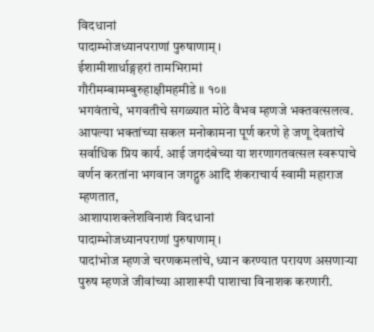विदधानां
पादाम्भोजध्यानपराणां पुरुषाणाम् ।
ईशामीशार्धाङ्गहरां तामभिरामां
गौरीमम्बामम्बुरुहाक्षीमहमीडे ॥ १०॥
भगवंताचे, भगवतीचे सगळ्यात मोठे वैभव म्हणजे भक्तवत्सलत्व. आपल्या भक्तांच्या सकल मनोकामना पूर्ण करणे हे जणू देवतांचे सर्वाधिक प्रिय कार्य. आई जगदंबेच्या या शरणागतवत्सल स्वरूपाचे वर्णन करतांना भगवान जगद्गुरु आदि शंकराचार्य स्वामी महाराज म्हणतात,
आशापाशक्लेशविनाशं विदधानां
पादाम्भोजध्यानपराणां पुरुषाणाम् ।
पादांभोज म्हणजे चरणकमलांचे, ध्यान करण्यात परायण असणाऱ्या पुरुष म्हणजे जीवांच्या आशारूपी पाशाचा विनाशक करणारी.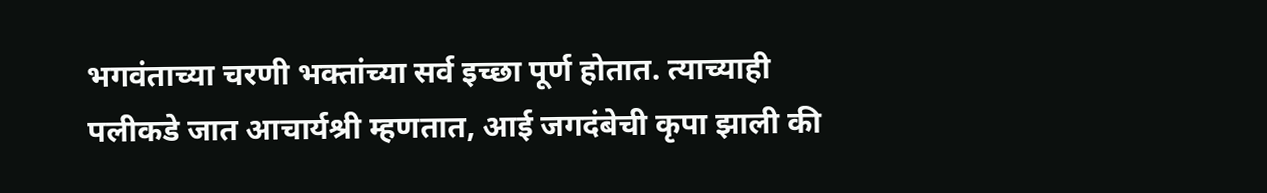भगवंताच्या चरणी भक्तांच्या सर्व इच्छा पूर्ण होतात. त्याच्याही पलीकडे जात आचार्यश्री म्हणतात, आई जगदंबेची कृपा झाली की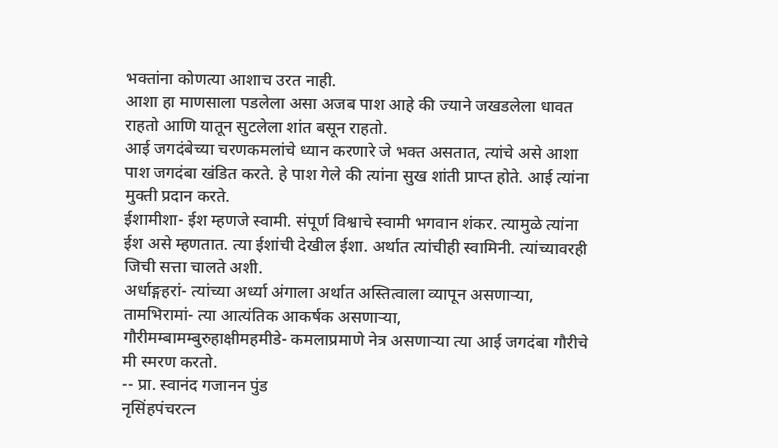भक्तांना कोणत्या आशाच उरत नाही.
आशा हा माणसाला पडलेला असा अजब पाश आहे की ज्याने जखडलेला धावत राहतो आणि यातून सुटलेला शांत बसून राहतो.
आई जगदंबेच्या चरणकमलांचे ध्यान करणारे जे भक्त असतात, त्यांचे असे आशा पाश जगदंबा खंडित करते. हे पाश गेले की त्यांना सुख शांती प्राप्त होते. आई त्यांना मुक्ती प्रदान करते.
ईशामीशा- ईश म्हणजे स्वामी. संपूर्ण विश्वाचे स्वामी भगवान शंकर. त्यामुळे त्यांना ईश असे म्हणतात. त्या ईशांची देखील ईशा. अर्थात त्यांचीही स्वामिनी. त्यांच्यावरही जिची सत्ता चालते अशी.
अर्धाङ्गहरां- त्यांच्या अर्ध्या अंगाला अर्थात अस्तित्वाला व्यापून असणाऱ्या,
तामभिरामां- त्या आत्यंतिक आकर्षक असणाऱ्या,
गौरीमम्बामम्बुरुहाक्षीमहमीडे- कमलाप्रमाणे नेत्र असणाऱ्या त्या आई जगदंबा गौरीचे मी स्मरण करतो.
-- प्रा. स्वानंद गजानन पुंड
नृसिंहपंचरत्न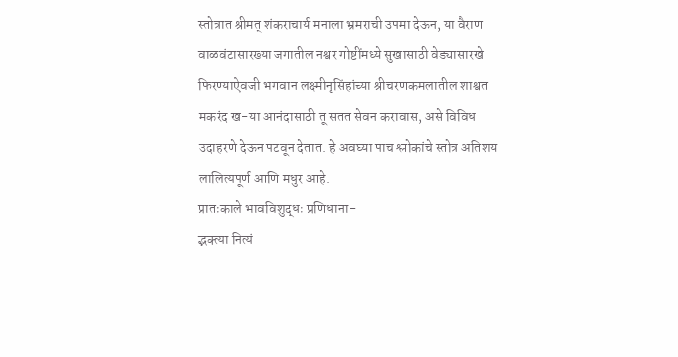स्तोत्रात श्रीमत् शंकराचार्य मनाला भ्रमराची उपमा देऊन, या वैराण वाळवंटासारख्या जगातील नश्वर गोष्टींमध्ये सुखासाठी वेड्यासारखे फिरण्याऐवजी भगवान लक्ष्मीनृसिंहांच्या श्रीचरणकमलातील शाश्वत मकरंद ख-या आनंदासाठी तू सतत सेवन करावास, असे विविध उदाहरणे देऊन पटवून देतात. हे अवघ्या पाच श्लोकांचे स्तोत्र अतिशय लालित्यपूर्ण आणि मधुर आहे.
प्रातःकाले भावविशुद्धः प्रणिधाना-
द्भक्त्या नित्यं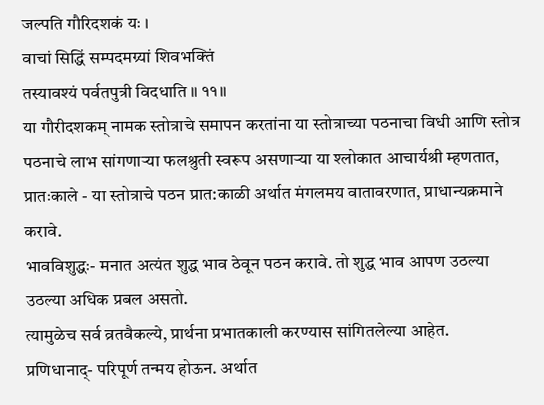जल्पति गौरिदशकं यः ।
वाचां सिद्धिं सम्पदमग्र्यां शिवभक्तिं
तस्यावश्यं पर्वतपुत्री विदधाति ॥ ११॥
या गौरीदशकम् नामक स्तोत्राचे समापन करतांना या स्तोत्राच्या पठनाचा विधी आणि स्तोत्र पठनाचे लाभ सांगणाऱ्या फलश्रुती स्वरूप असणाऱ्या या श्लोकात आचार्यश्री म्हणतात,
प्रातःकाले - या स्तोत्राचे पठन प्रात:काळी अर्थात मंगलमय वातावरणात, प्राधान्यक्रमाने करावे.
भावविशुद्धः- मनात अत्यंत शुद्ध भाव ठेवून पठन करावे. तो शुद्ध भाव आपण उठल्या उठल्या अधिक प्रबल असतो.
त्यामुळेच सर्व व्रतवैकल्ये, प्रार्थना प्रभातकाली करण्यास सांगितलेल्या आहेत.
प्रणिधानाद्- परिपूर्ण तन्मय होऊन. अर्थात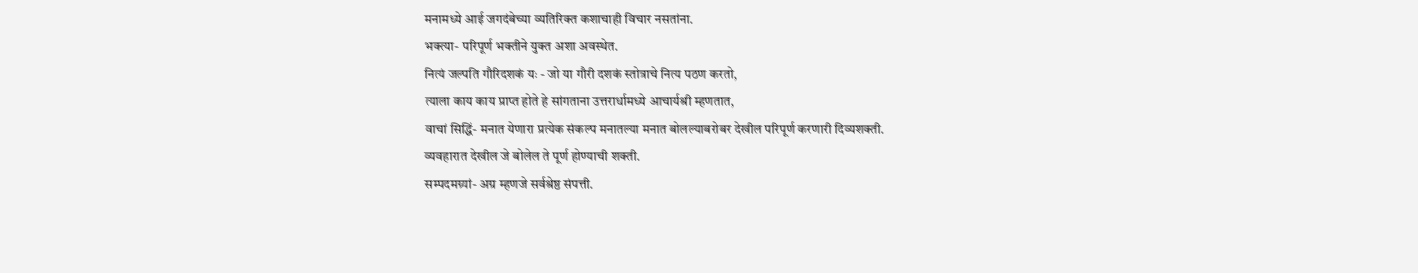मनामध्ये आई जगदंबेच्या व्यतिरिक्त कशाचाही विचार नसतांना.
भक्त्या- परिपूर्ण भक्तीने युक्त अशा अवस्थेत.
नित्यं जल्पति गौरिदशकं यः - जो या गौरी दशकं स्तोत्राचे नित्य पठण करतो,
त्याला काय काय प्राप्त होते हे सांगताना उत्तरार्धामध्ये आचार्यश्री म्हणतात,
वाचां सिद्धिं- मनात येणारा प्रत्येक संकल्प मनातल्या मनात बोलल्याबरोबर देखील परिपूर्ण करणारी दिव्यशक्ती.
व्यवहारात देखील जे बोलेल ते पूर्ण होण्याची शक्ती.
सम्पदमग्र्यां- अग्र म्हणजे सर्वश्रेष्ठ संपत्ती.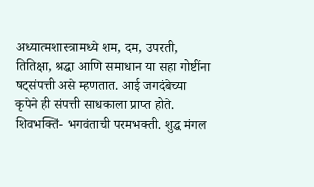अध्यात्मशास्त्रामध्ये शम, दम, उपरती, तितिक्षा, श्रद्धा आणि समाधान या सहा गोष्टींना षट्संपत्ती असे म्हणतात. आई जगदंबेच्या कृपेने ही संपत्ती साधकाला प्राप्त होते.
शिवभक्तिं- भगवंताची परमभक्ती. शुद्ध मंगल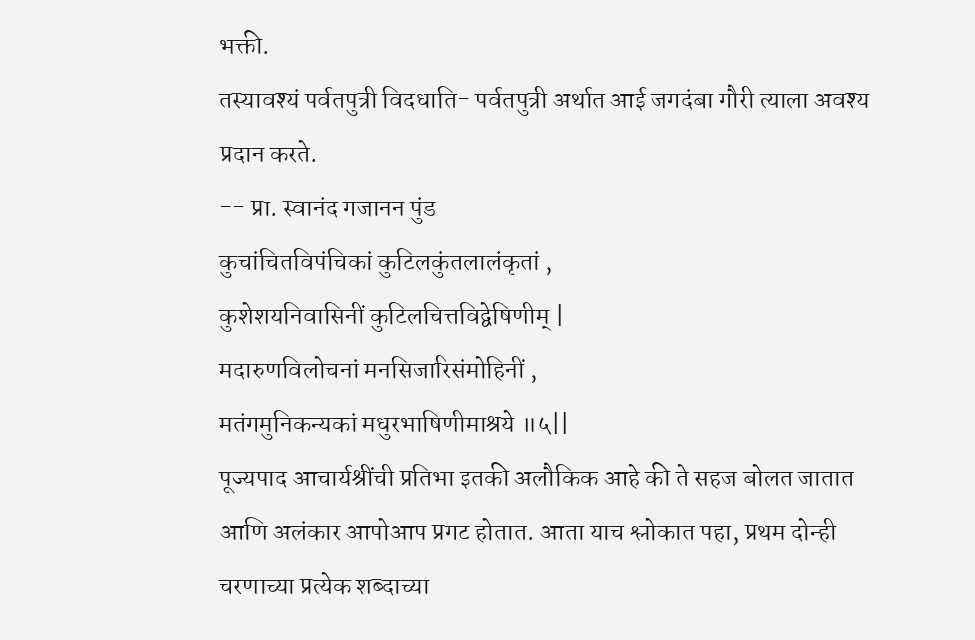भक्ती.
तस्यावश्यं पर्वतपुत्री विदधाति- पर्वतपुत्री अर्थात आई जगदंबा गौरी त्याला अवश्य प्रदान करते.
-- प्रा. स्वानंद गजानन पुंड
कुचांचितविपंचिकां कुटिलकुंतलालंकृतां ,
कुशेशयनिवासिनीं कुटिलचित्तविद्वेषिणीम् |
मदारुणविलोचनां मनसिजारिसंमोहिनीं ,
मतंगमुनिकन्यकां मधुरभाषिणीमाश्रये ॥५||
पूज्यपाद आचार्यश्रींची प्रतिभा इतकी अलौकिक आहे की ते सहज बोलत जातात आणि अलंकार आपोआप प्रगट होतात. आता याच श्लोकात पहा, प्रथम दोन्ही चरणाच्या प्रत्येक शब्दाच्या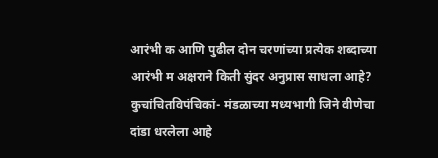आरंभी क आणि पुढील दोन चरणांच्या प्रत्येक शब्दाच्या आरंभी म अक्षराने किती सुंदर अनुप्रास साधला आहे?
कुचांचितविपंचिकां- मंडळाच्या मध्यभागी जिने वीणेचा दांडा धरलेला आहे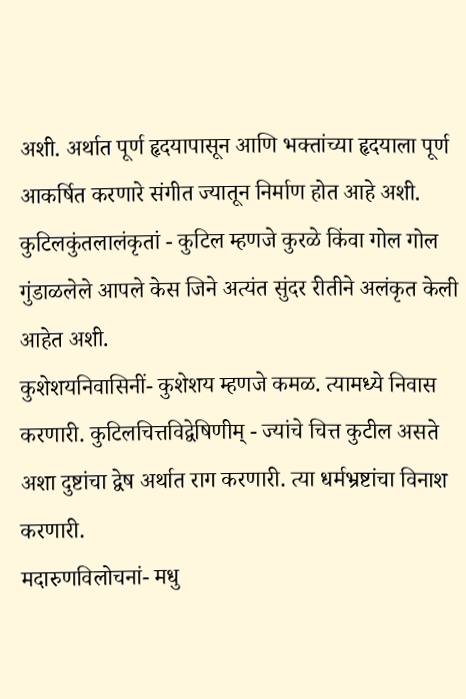अशी. अर्थात पूर्ण हृदयापासून आणि भक्तांच्या हृदयाला पूर्ण आकर्षित करणारे संगीत ज्यातून निर्माण होत आहे अशी. कुटिलकुंतलालंकृतां - कुटिल म्हणजे कुरळे किंवा गोल गोल गुंडाळलेले आपले केस जिने अत्यंत सुंदर रीतीने अलंकृत केली आहेत अशी.
कुशेशयनिवासिनीं- कुशेशय म्हणजे कमळ. त्यामध्ये निवास करणारी. कुटिलचित्तविद्वेषिणीम् - ज्यांचे चित्त कुटील असते अशा दुष्टांचा द्वेष अर्थात राग करणारी. त्या धर्मभ्रष्टांचा विनाश करणारी.
मदारुणविलोचनां- मधु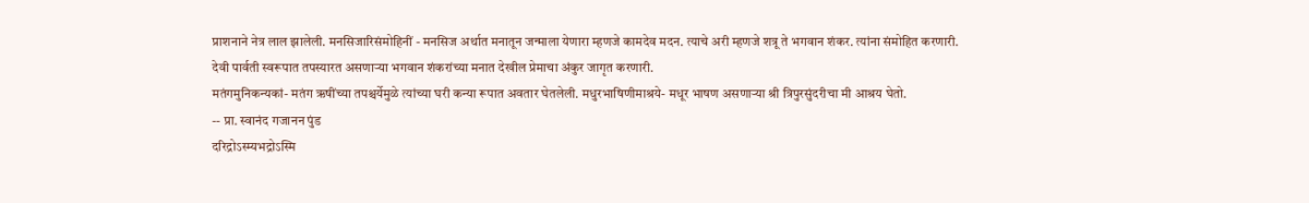प्राशनाने नेत्र लाल झालेली. मनसिजारिसंमोहिनीं - मनसिज अर्थात मनातून जन्माला येणारा म्हणजे कामदेव मदन. त्याचे अरी म्हणजे शत्रू ते भगवान शंकर. त्यांना संमोहित करणारी.
देवी पार्वती स्वरूपात तपस्यारत असणाऱ्या भगवान शंकरांच्या मनात देखील प्रेमाचा अंकुर जागृत करणारी.
मतंगमुनिकन्यकां- मतंग ऋषींच्या तपश्चर्येमुळे त्यांच्या घरी कन्या रूपात अवतार घेतलेली. मधुरभाषिणीमाश्रये- मधूर भाषण असणाऱ्या श्री त्रिपुरसुंदरीचा मी आश्रय घेतो.
-- प्रा. स्वानंद गजानन पुंड
दरिद्रोऽस्म्यभद्रोऽस्मि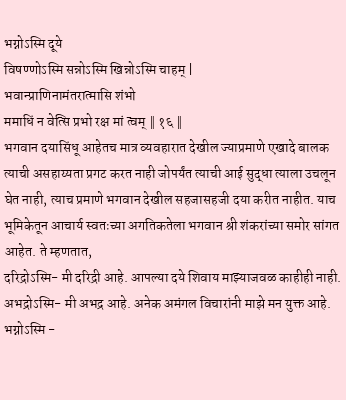भग्नोऽस्मि दूये
विषण्णोऽस्मि सन्नोऽस्मि खिन्नोऽस्मि चाहम् |
भवान्प्राणिनामंतरात्मासि शंभो
ममाधिं न वेत्सि प्रभो रक्ष मां त्वम् ‖ १६ ‖
भगवान दयासिंधू आहेतच मात्र व्यवहारात देखील ज्याप्रमाणे एखादे बालक त्याची असहाय्यता प्रगट करत नाही जोपर्यंत त्याची आई सुद्धा त्याला उचलून घेत नाही, त्याच प्रमाणे भगवान देखील सहजासहजी दया करीत नाहीत. याच भूमिकेतून आचार्य स्वतःच्या अगतिकतेला भगवान श्री शंकरांच्या समोर सांगत आहेत. ते म्हणतात,
दरिद्रोऽस्मि- मी दरिद्री आहे. आपल्या दये शिवाय माझ्याजवळ काहीही नाही.
अभद्रोऽस्मि- मी अभद्र आहे. अनेक अमंगल विचारांनी माझे मन युक्त आहे.
भग्नोऽस्मि -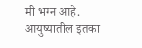मी भग्न आहे. आयुष्यातील इतका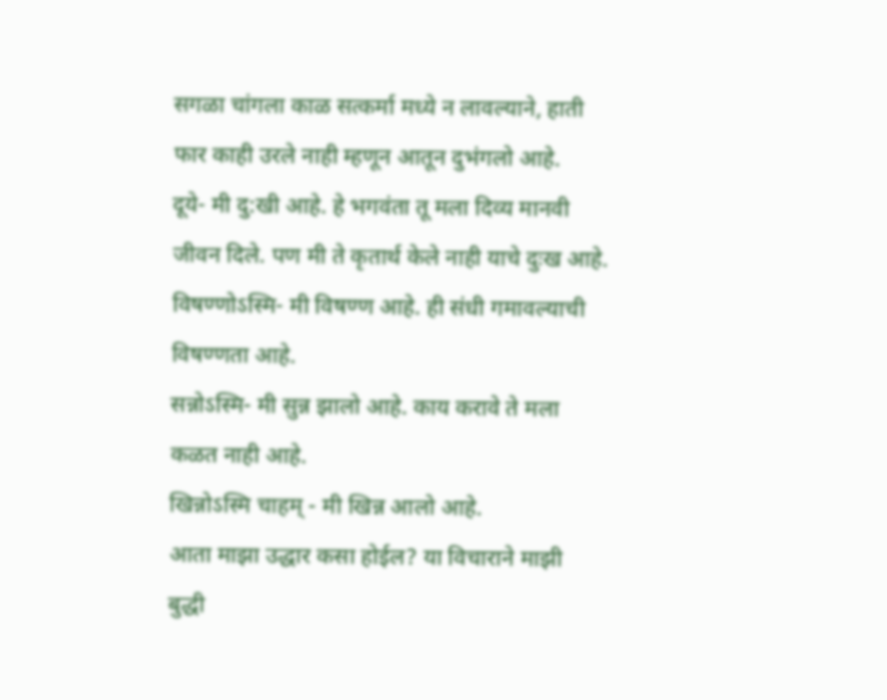सगळा चांगला काळ सत्कर्मा मध्ये न लावल्याने, हाती फार काही उरले नाही म्हणून आतून दुभंगलो आहे.
दूये- मी दु:खी आहे. हे भगवंता तू मला दिव्य मानवी जीवन दिले. पण मी ते कृतार्थ केले नाही याचे दुःख आहे.
विषण्णोऽस्मि- मी विषण्ण आहे. ही संधी गमावल्याची विषण्णता आहे.
सन्नोऽस्मि- मी सुन्न झालो आहे. काय करावे ते मला कळत नाही आहे.
खिन्नोऽस्मि चाहम् - मी खिन्न आलो आहे.
आता माझा उद्धार कसा होईल? या विचाराने माझी बुद्धी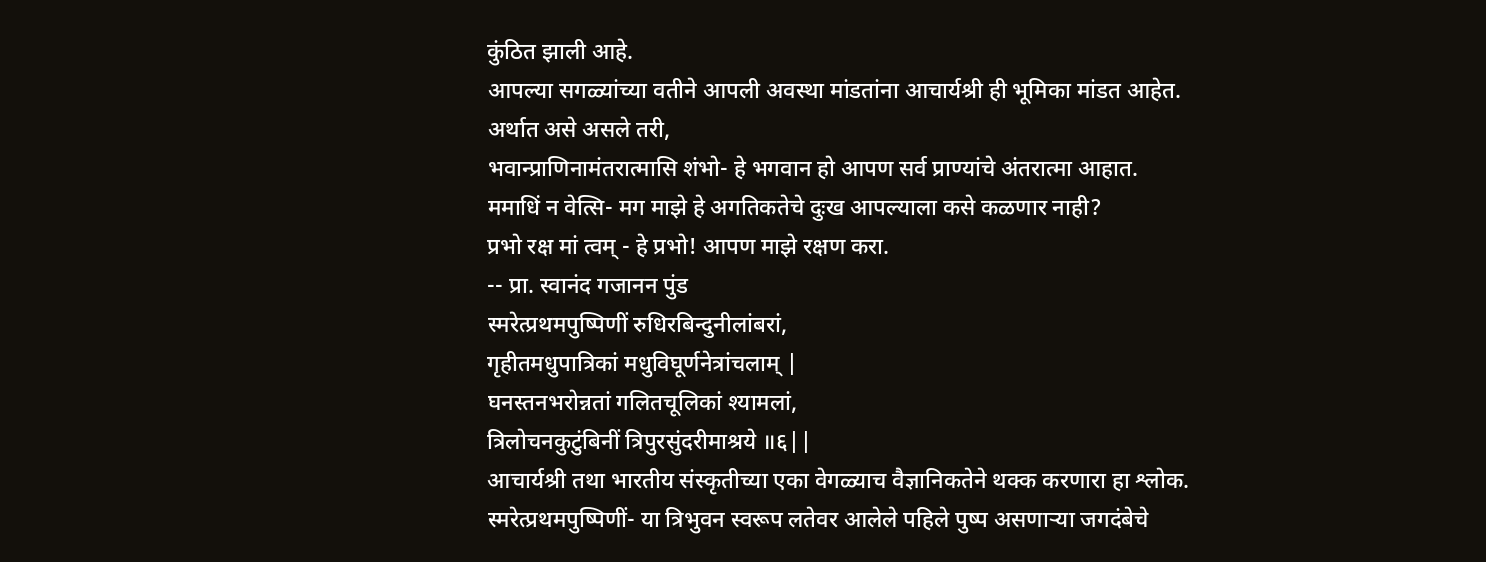कुंठित झाली आहे.
आपल्या सगळ्यांच्या वतीने आपली अवस्था मांडतांना आचार्यश्री ही भूमिका मांडत आहेत.
अर्थात असे असले तरी,
भवान्प्राणिनामंतरात्मासि शंभो- हे भगवान हो आपण सर्व प्राण्यांचे अंतरात्मा आहात.
ममाधिं न वेत्सि- मग माझे हे अगतिकतेचे दुःख आपल्याला कसे कळणार नाही?
प्रभो रक्ष मां त्वम् - हे प्रभो! आपण माझे रक्षण करा.
-- प्रा. स्वानंद गजानन पुंड
स्मरेत्प्रथमपुष्पिणीं रुधिरबिन्दुनीलांबरां,
गृहीतमधुपात्रिकां मधुविघूर्णनेत्रांचलाम् |
घनस्तनभरोन्नतां गलितचूलिकां श्यामलां,
त्रिलोचनकुटुंबिनीं त्रिपुरसुंदरीमाश्रये ॥६||
आचार्यश्री तथा भारतीय संस्कृतीच्या एका वेगळ्याच वैज्ञानिकतेने थक्क करणारा हा श्लोक.
स्मरेत्प्रथमपुष्पिणीं- या त्रिभुवन स्वरूप लतेवर आलेले पहिले पुष्प असणाऱ्या जगदंबेचे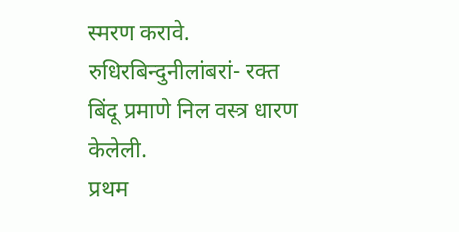स्मरण करावे. रुधिरबिन्दुनीलांबरां- रक्त बिंदू प्रमाणे निल वस्त्र धारण केलेली.
प्रथम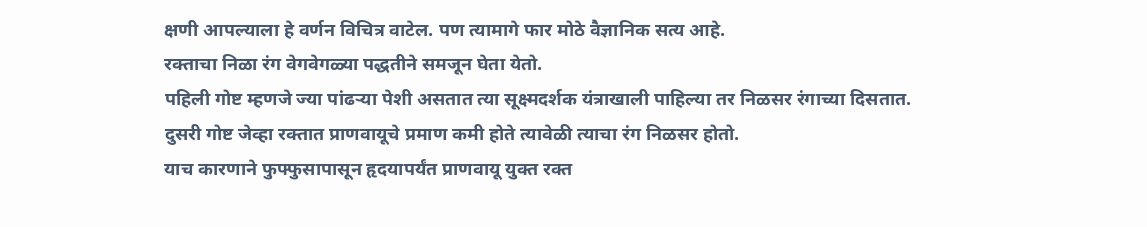क्षणी आपल्याला हे वर्णन विचित्र वाटेल. पण त्यामागे फार मोठे वैज्ञानिक सत्य आहे.
रक्ताचा निळा रंग वेगवेगळ्या पद्धतीने समजून घेता येतो.
पहिली गोष्ट म्हणजे ज्या पांढऱ्या पेशी असतात त्या सूक्ष्मदर्शक यंत्राखाली पाहिल्या तर निळसर रंगाच्या दिसतात.
दुसरी गोष्ट जेव्हा रक्तात प्राणवायूचे प्रमाण कमी होते त्यावेळी त्याचा रंग निळसर होतो.
याच कारणाने फुफ्फुसापासून हृदयापर्यंत प्राणवायू युक्त रक्त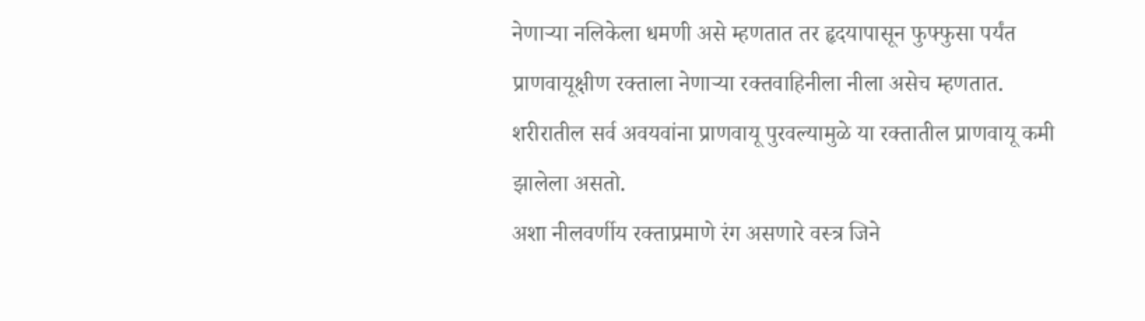नेणाऱ्या नलिकेला धमणी असे म्हणतात तर हृदयापासून फुफ्फुसा पर्यंत प्राणवायूक्षीण रक्ताला नेणाऱ्या रक्तवाहिनीला नीला असेच म्हणतात.
शरीरातील सर्व अवयवांना प्राणवायू पुरवल्यामुळे या रक्तातील प्राणवायू कमी झालेला असतो.
अशा नीलवर्णीय रक्ताप्रमाणे रंग असणारे वस्त्र जिने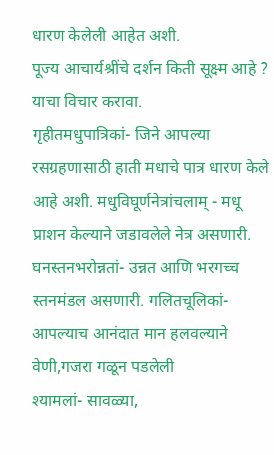धारण केलेली आहेत अशी.
पूज्य आचार्यश्रींचे दर्शन किती सूक्ष्म आहे ? याचा विचार करावा.
गृहीतमधुपात्रिकां- जिने आपल्या रसग्रहणासाठी हाती मधाचे पात्र धारण केले आहे अशी. मधुविघूर्णनेत्रांचलाम् - मधू प्राशन केल्याने जडावलेले नेत्र असणारी.
घनस्तनभरोन्नतां- उन्नत आणि भरगच्च स्तनमंडल असणारी. गलितचूलिकां- आपल्याच आनंदात मान हलवल्याने वेणी,गजरा गळून पडलेली
श्यामलां- सावळ्या,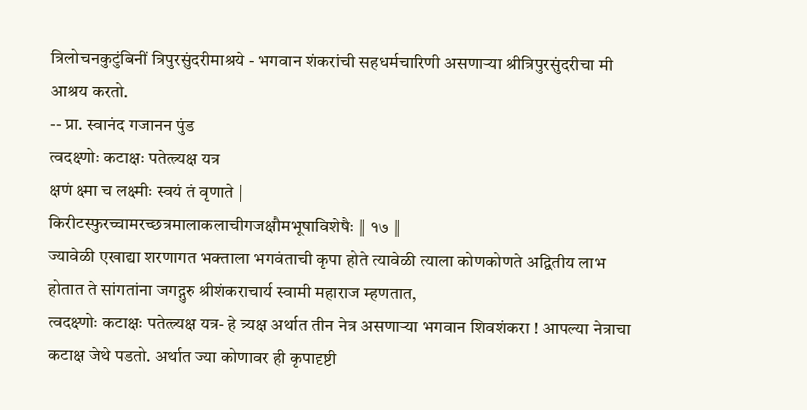त्रिलोचनकुटुंबिनीं त्रिपुरसुंदरीमाश्रये - भगवान शंकरांची सहधर्मचारिणी असणाऱ्या श्रीत्रिपुरसुंदरीचा मी आश्रय करतो.
-- प्रा. स्वानंद गजानन पुंड
त्वदक्ष्णोः कटाक्षः पतेत्त्र्यक्ष यत्र
क्षणं क्ष्मा च लक्ष्मीः स्वयं तं वृणाते |
किरीटस्फुरच्चामरच्छत्रमालाकलाचीगजक्षौमभूषाविशेषैः ‖ १७ ‖
ज्यावेळी एखाद्या शरणागत भक्ताला भगवंताची कृपा होते त्यावेळी त्याला कोणकोणते अद्वितीय लाभ होतात ते सांगतांना जगद्गुरु श्रीशंकराचार्य स्वामी महाराज म्हणतात,
त्वदक्ष्णोः कटाक्षः पतेत्त्र्यक्ष यत्र- हे त्र्यक्ष अर्थात तीन नेत्र असणाऱ्या भगवान शिवशंकरा ! आपल्या नेत्राचा कटाक्ष जेथे पडतो. अर्थात ज्या कोणावर ही कृपादृष्टी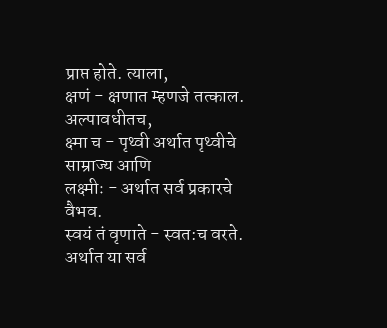प्राप्त होते. त्याला,
क्षणं - क्षणात म्हणजे तत्काल. अल्पावधीतच,
क्ष्मा च - पृथ्वी अर्थात पृथ्वीचे साम्राज्य आणि
लक्ष्मीः - अर्थात सर्व प्रकारचे वैभव.
स्वयं तं वृणाते - स्वत:च वरते. अर्थात या सर्व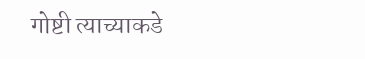गोष्टी त्याच्याकडे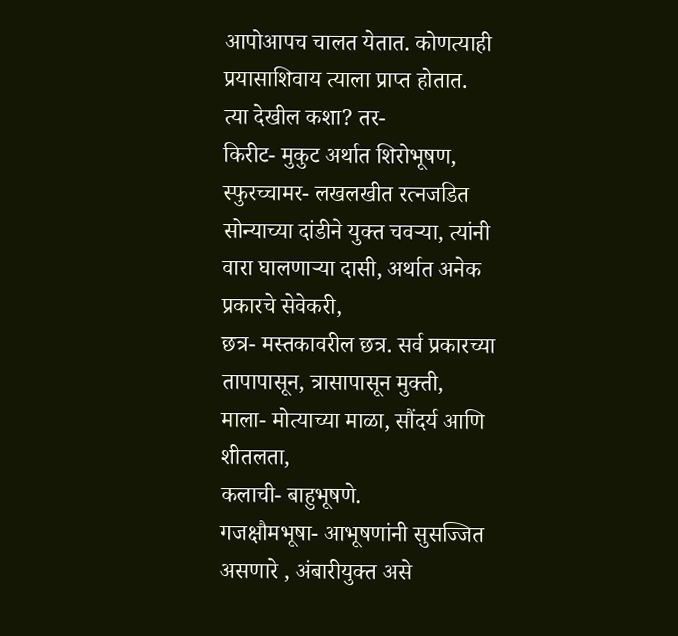आपोआपच चालत येतात. कोणत्याही प्रयासाशिवाय त्याला प्राप्त होतात.
त्या देखील कशा? तर-
किरीट- मुकुट अर्थात शिरोभूषण,
स्फुरच्चामर- लखलखीत रत्नजडित सोन्याच्या दांडीने युक्त चवऱ्या, त्यांनी वारा घालणाऱ्या दासी, अर्थात अनेक प्रकारचे सेवेकरी,
छत्र- मस्तकावरील छत्र. सर्व प्रकारच्या तापापासून, त्रासापासून मुक्ती,
माला- मोत्याच्या माळा, सौंदर्य आणि शीतलता,
कलाची- बाहुभूषणे.
गजक्षौमभूषा- आभूषणांनी सुसज्जित असणारे , अंबारीयुक्त असे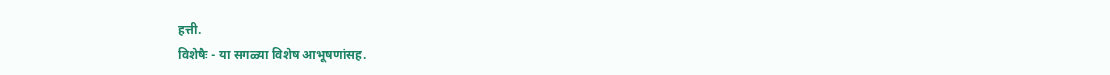हत्ती.
विशेषैः - या सगळ्या विशेष आभूषणांसह.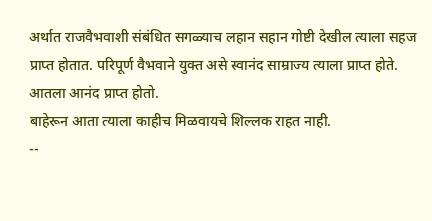अर्थात राजवैभवाशी संबंधित सगळ्याच लहान सहान गोष्टी देखील त्याला सहज प्राप्त होतात. परिपूर्ण वैभवाने युक्त असे स्वानंद साम्राज्य त्याला प्राप्त होते. आतला आनंद प्राप्त होतो.
बाहेरून आता त्याला काहीच मिळवायचे शिल्लक राहत नाही.
--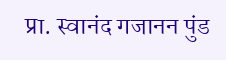प्रा. स्वानंद गजानन पुंड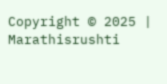Copyright © 2025 | Marathisrushti